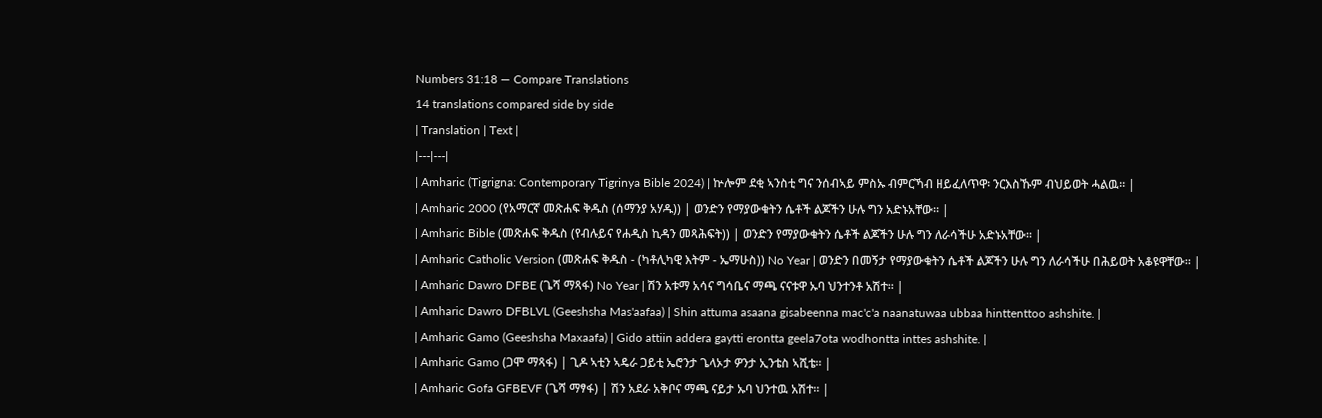Numbers 31:18 — Compare Translations
14 translations compared side by side
| Translation | Text |
|---|---|
| Amharic (Tigrigna: Contemporary Tigrinya Bible 2024) | ኵሎም ደቂ ኣንስቲ ግና ንሰብኣይ ምስኡ ብምርኻብ ዘይፈለጥዋ፡ ንርእስኹም ብህይወት ሓልዉ። |
| Amharic 2000 (የአማርኛ መጽሐፍ ቅዱስ (ሰማንያ አሃዱ)) | ወንድን የማያውቁትን ሴቶች ልጆችን ሁሉ ግን አድኑአቸው። |
| Amharic Bible (መጽሐፍ ቅዱስ (የብሉይና የሐዲስ ኪዳን መጻሕፍት)) | ወንድን የማያውቁትን ሴቶች ልጆችን ሁሉ ግን ለራሳችሁ አድኑአቸው። |
| Amharic Catholic Version (መጽሐፍ ቅዱስ - (ካቶሊካዊ እትም - ኤማሁስ)) No Year | ወንድን በመኝታ የማያውቁትን ሴቶች ልጆችን ሁሉ ግን ለራሳችሁ በሕይወት አቆዩዋቸው። |
| Amharic Dawro DFBE (ጌሻ ማጻፋ) No Year | ሽን አቱማ አሳና ግሳቤና ማጫ ናናቱዋ ኡባ ህንተንቶ አሽተ። |
| Amharic Dawro DFBLVL (Geeshsha Mas'aafaa) | Shin attuma asaana gisabeenna mac'c'a naanatuwaa ubbaa hinttenttoo ashshite. |
| Amharic Gamo (Geeshsha Maxaafa) | Gido attiin addera gaytti erontta geela7ota wodhontta inttes ashshite. |
| Amharic Gamo (ጋሞ ማጻፋ) | ጊዶ ኣቲን ኣዴራ ጋይቲ ኤሮንታ ጌላኦታ ዎንታ ኢንቴስ ኣሺቴ። |
| Amharic Gofa GFBEVF (ጌሻ ማፃፋ) | ሽን አደራ አቅቦና ማጫ ናይታ ኡባ ህንተዉ አሽተ። |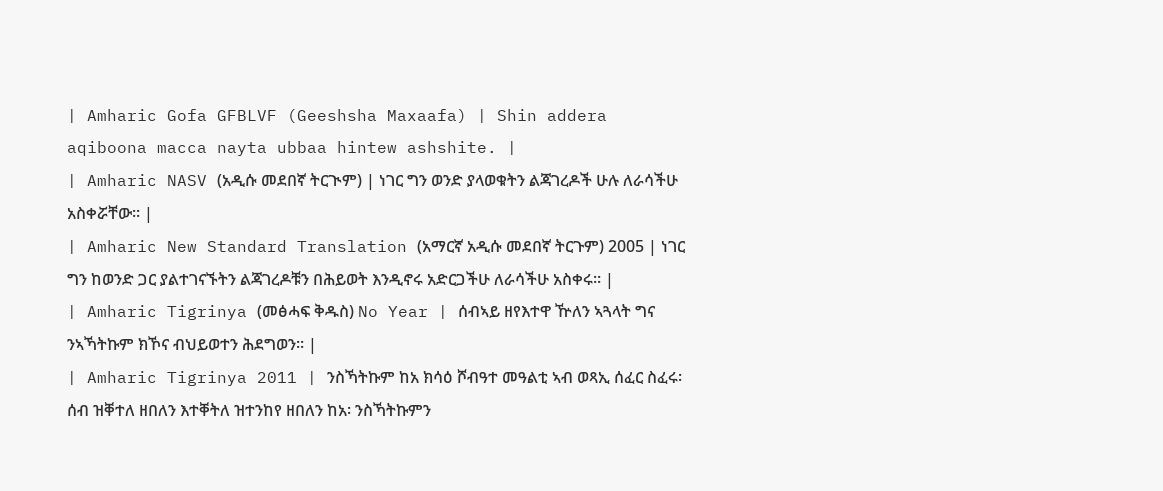| Amharic Gofa GFBLVF (Geeshsha Maxaafa) | Shin addera aqiboona macca nayta ubbaa hintew ashshite. |
| Amharic NASV (አዲሱ መደበኛ ትርጒም) | ነገር ግን ወንድ ያላወቁትን ልጃገረዶች ሁሉ ለራሳችሁ አስቀሯቸው። |
| Amharic New Standard Translation (አማርኛ አዲሱ መደበኛ ትርጉም) 2005 | ነገር ግን ከወንድ ጋር ያልተገናኙትን ልጃገረዶቹን በሕይወት እንዲኖሩ አድርጋችሁ ለራሳችሁ አስቀሩ። |
| Amharic Tigrinya (መፅሓፍ ቅዱስ) No Year | ሰብኣይ ዘየእተዋ ዅለን ኣጓላት ግና ንኣኻትኩም ክኾና ብህይወተን ሕደግወን። |
| Amharic Tigrinya 2011 | ንስኻትኩም ከአ ክሳዕ ሾብዓተ መዓልቲ ኣብ ወጻኢ ሰፈር ስፈሩ፡ ሰብ ዝቐተለ ዘበለን እተቐትለ ዝተንከየ ዘበለን ከአ፡ ንስኻትኩምን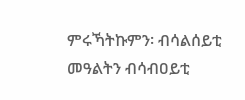ምሩኻትኩምን፡ ብሳልሰይቲ መዓልትን ብሳብዐይቲ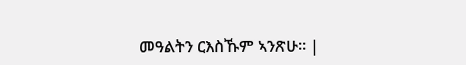መዓልትን ርእስኹም ኣንጽሁ። |